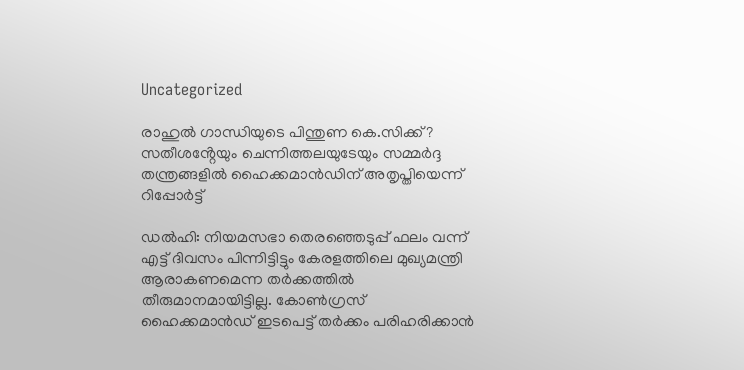Uncategorized

രാഹുൽ ഗാന്ധിയുടെ പിന്തുണ കെ.സിക്ക്? സതീശൻ്റേയും ചെന്നിത്തലയുടേയും സമ്മർദ്ദ തന്ത്രങ്ങളിൽ ഹൈക്കമാൻഡിന് അതൃപ്തിയെന്ന് റിപ്പോർട്ട്

ഡൽഹി: നിയമസഭാ തെരഞ്ഞെടുപ്പ് ഫലം വന്ന് എട്ട് ദിവസം പിന്നിട്ടിട്ടും കേരളത്തിലെ മുഖ്യമന്ത്രി ആരാകണമെന്ന തർക്കത്തിൽ തീരുമാനമായിട്ടില്ല. കോൺഗ്രസ് ഹൈക്കമാൻഡ് ഇടപെട്ട് തർക്കം പരിഹരിക്കാൻ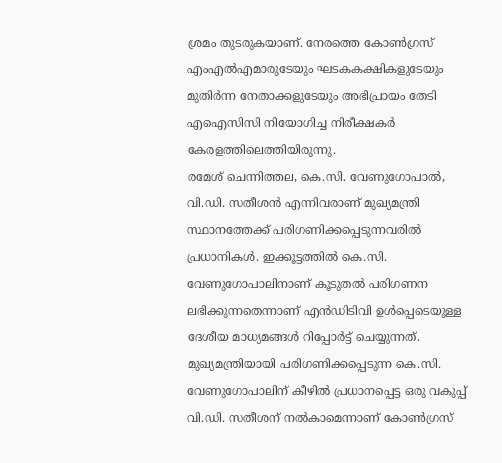ശ്രമം തുടരുകയാണ്. നേരത്തെ കോൺഗ്രസ് എംഎൽഎമാരുടേയും ഘടകകക്ഷികളുടേയും മുതിർന്ന നേതാക്കളുടേയും അഭിപ്രായം തേടി എഐസിസി നിയോഗിച്ച നിരീക്ഷകർ കേരളത്തിലെത്തിയിരുന്നു.
രമേശ് ചെന്നിത്തല, കെ.സി. വേണുഗോപാൽ, വി.ഡി. സതീശൻ എന്നിവരാണ് മുഖ്യമന്ത്രി സ്ഥാനത്തേക്ക് പരിഗണിക്കപ്പെടുന്നവരിൽ പ്രധാനികൾ. ഇക്കൂട്ടത്തിൽ കെ.സി. വേണുഗോപാലിനാണ് കൂടുതൽ പരിഗണന ലഭിക്കുന്നതെന്നാണ് എൻഡിടിവി ഉൾപ്പെടെയുള്ള ദേശീയ മാധ്യമങ്ങൾ റിപ്പോർട്ട് ചെയ്യുന്നത്. മുഖ്യമന്ത്രിയായി പരിഗണിക്കപ്പെടുന്ന കെ.സി. വേണുഗോപാലിന് കീഴിൽ പ്രധാനപ്പെട്ട ഒരു വകുപ്പ് വി.ഡി. സതീശന് നൽകാമെന്നാണ് കോൺഗ്രസ്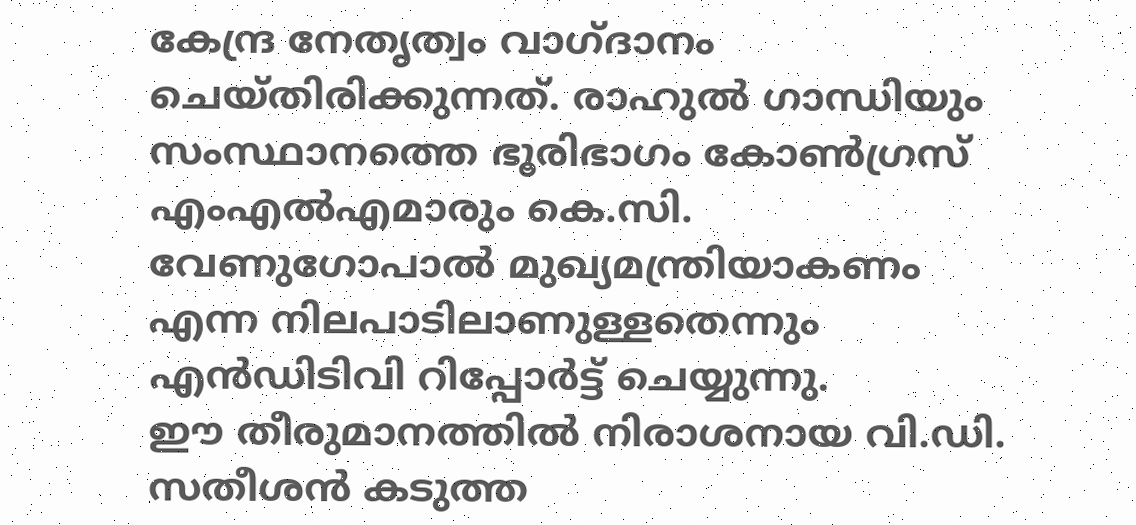കേന്ദ്ര നേതൃത്വം വാഗ്ദാനം ചെയ്തിരിക്കുന്നത്. രാഹുൽ ഗാന്ധിയും സംസ്ഥാനത്തെ ഭൂരിഭാഗം കോൺഗ്രസ് എംഎൽഎമാരും കെ.സി. വേണുഗോപാൽ മുഖ്യമന്ത്രിയാകണം എന്ന നിലപാടിലാണുള്ളതെന്നും എൻഡിടിവി റിപ്പോർട്ട് ചെയ്യുന്നു.
ഈ തീരുമാനത്തിൽ നിരാശനായ വി.ഡി. സതീശൻ കടുത്ത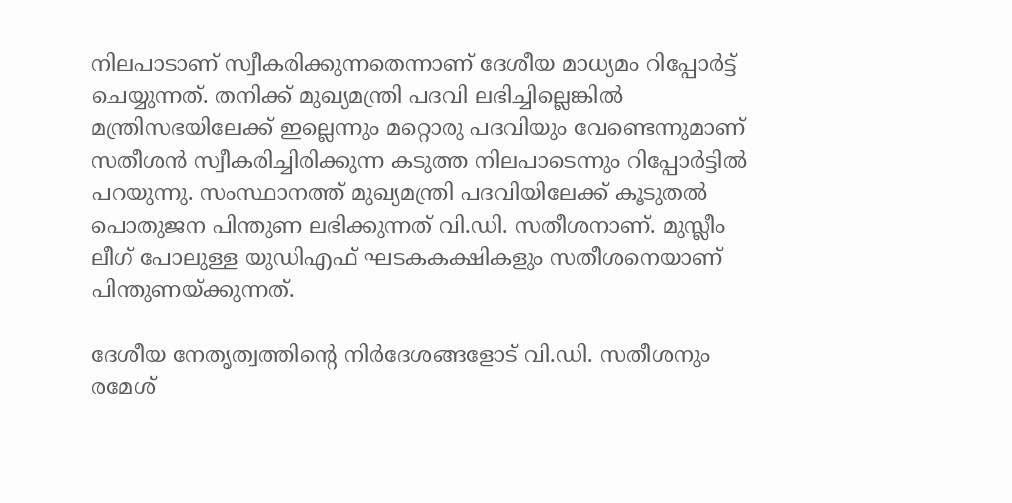നിലപാടാണ് സ്വീകരിക്കുന്നതെന്നാണ് ദേശീയ മാധ്യമം റിപ്പോർട്ട് ചെയ്യുന്നത്. തനിക്ക് മുഖ്യമന്ത്രി പദവി ലഭിച്ചില്ലെങ്കിൽ മന്ത്രിസഭയിലേക്ക് ഇല്ലെന്നും മറ്റൊരു പദവിയും വേണ്ടെന്നുമാണ് സതീശൻ സ്വീകരിച്ചിരിക്കുന്ന കടുത്ത നിലപാടെന്നും റിപ്പോർട്ടിൽ പറയുന്നു. സംസ്ഥാനത്ത് മുഖ്യമന്ത്രി പദവിയിലേക്ക് കൂടുതൽ പൊതുജന പിന്തുണ ലഭിക്കുന്നത് വി.ഡി. സതീശനാണ്. മുസ്ലീം ലീഗ് പോലുള്ള യുഡിഎഫ് ഘടകകക്ഷികളും സതീശനെയാണ് പിന്തുണയ്ക്കുന്നത്.

ദേശീയ നേതൃത്വത്തിൻ്റെ നിർദേശങ്ങളോട് വി.ഡി. സതീശനും രമേശ്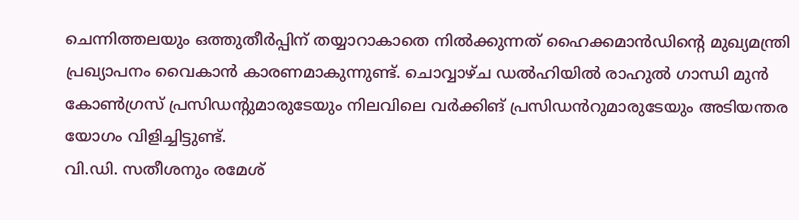ചെന്നിത്തലയും ഒത്തുതീർപ്പിന് തയ്യാറാകാതെ നിൽക്കുന്നത് ഹൈക്കമാൻഡിൻ്റെ മുഖ്യമന്ത്രി പ്രഖ്യാപനം വൈകാൻ കാരണമാകുന്നുണ്ട്. ചൊവ്വാഴ്ച ഡൽഹിയിൽ രാഹുൽ ഗാന്ധി മുൻ കോൺഗ്രസ് പ്രസിഡൻ്റുമാരുടേയും നിലവിലെ വർക്കിങ് പ്രസിഡൻറുമാരുടേയും അടിയന്തര യോഗം വിളിച്ചിട്ടുണ്ട്.
വി.ഡി. സതീശനും രമേശ്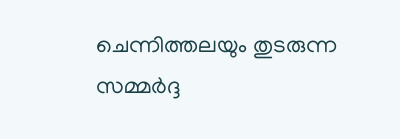ചെന്നിത്തലയും തുടരുന്ന സമ്മർദ്ദ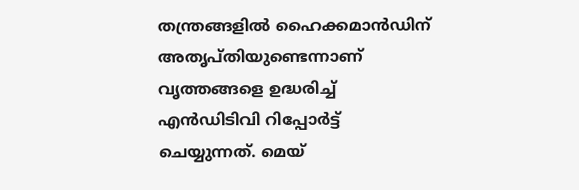തന്ത്രങ്ങളിൽ ഹൈക്കമാൻഡിന് അതൃപ്തിയുണ്ടെന്നാണ് വൃത്തങ്ങളെ ഉദ്ധരിച്ച് എൻഡിടിവി റിപ്പോർട്ട് ചെയ്യുന്നത്. മെയ്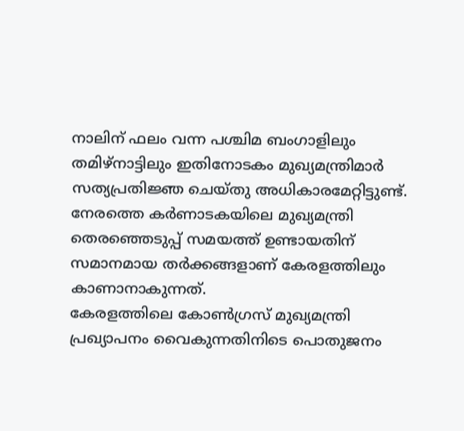നാലിന് ഫലം വന്ന പശ്ചിമ ബംഗാളിലും തമിഴ്‌നാട്ടിലും ഇതിനോടകം മുഖ്യമന്ത്രിമാർ സത്യപ്രതിജ്ഞ ചെയ്തു അധികാരമേറ്റിട്ടുണ്ട്. നേരത്തെ കർണാടകയിലെ മുഖ്യമന്ത്രി തെരഞ്ഞെടുപ്പ് സമയത്ത് ഉണ്ടായതിന് സമാനമായ തർക്കങ്ങളാണ് കേരളത്തിലും കാണാനാകുന്നത്.
കേരളത്തിലെ കോൺഗ്രസ് മുഖ്യമന്ത്രി പ്രഖ്യാപനം വൈകുന്നതിനിടെ പൊതുജനം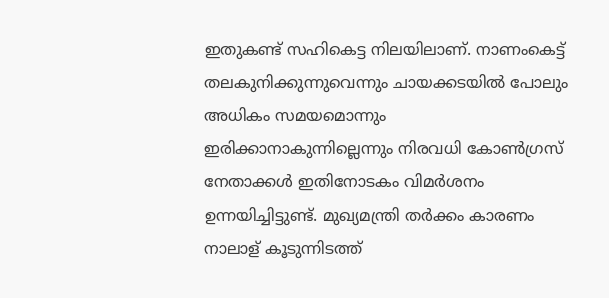ഇതുകണ്ട് സഹികെട്ട നിലയിലാണ്. നാണംകെട്ട് തലകുനിക്കുന്നുവെന്നും ചായക്കടയിൽ പോലും അധികം സമയമൊന്നും ഇരിക്കാനാകുന്നില്ലെന്നും നിരവധി കോൺഗ്രസ് നേതാക്കൾ ഇതിനോടകം വിമർശനം ഉന്നയിച്ചിട്ടുണ്ട്. മുഖ്യമന്ത്രി തർക്കം കാരണം നാലാള് കൂടുന്നിടത്ത്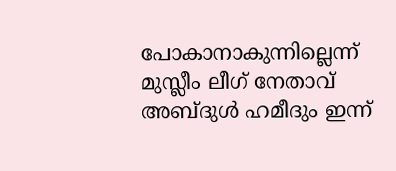പോകാനാകുന്നില്ലെന്ന് മുസ്ലീം ലീഗ് നേതാവ് അബ്ദുൾ ഹമീദും ഇന്ന്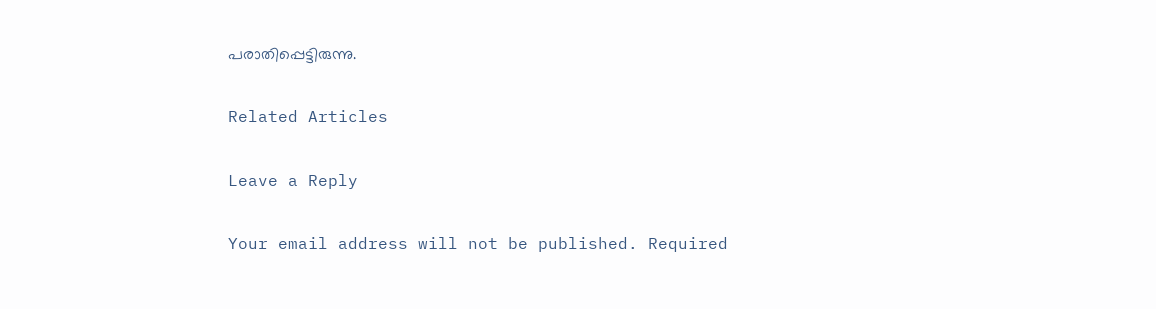പരാതിപ്പെട്ടിരുന്നു.

Related Articles

Leave a Reply

Your email address will not be published. Required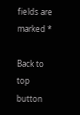fields are marked *

Back to top button